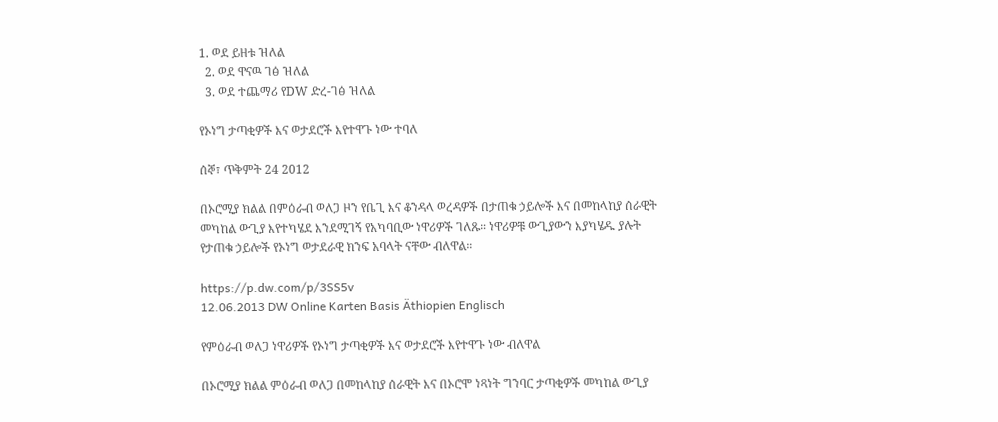1. ወደ ይዘቱ ዝለል
  2. ወደ ዋናዉ ገፅ ዝለል
  3. ወደ ተጨማሪ የDW ድረ-ገፅ ዝለል

የኦነግ ታጣቂዎች እና ወታደሮች እየተዋጉ ነው ተባለ

ሰኞ፣ ጥቅምት 24 2012

በኦሮሚያ ክልል በምዕራብ ወለጋ ዞን የቤጊ እና ቆንዳላ ወረዳዎች በታጠቁ ኃይሎች እና በመከላከያ ሰራዊት መካከል ውጊያ እየተካሄደ እንደሚገኝ የአካባቢው ነዋሪዎች ገለጹ። ነዋሪዎቹ ውጊያውን እያካሄዱ ያሉት የታጠቁ ኃይሎች የኦነግ ወታደራዊ ክንፍ አባላት ናቸው ብለዋል።

https://p.dw.com/p/3SS5v
12.06.2013 DW Online Karten Basis Äthiopien Englisch

የምዕራብ ወለጋ ነዋሪዎች የኦነግ ታጣቂዎች እና ወታደሮች እየተዋጉ ነው ብለዋል

በኦሮሚያ ክልል ምዕራብ ወለጋ በመከላከያ ሰራዊት እና በኦሮሞ ነጻነት ግንባር ታጣቂዎች መካከል ውጊያ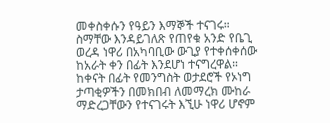መቀስቀሱን የዓይን እማኞች ተናገሩ። ስማቸው እንዳይገለጽ የጠየቁ አንድ የቤጊ ወረዳ ነዋሪ በአካባቢው ውጊያ የተቀሰቀሰው ከአራት ቀን በፊት እንደሆነ ተናግረዋል። ከቀናት በፊት የመንግስት ወታደሮች የኦነግ ታጣቂዎችን በመክበብ ለመማረክ ሙከራ ማድረጋቸውን የተናገሩት እኚሁ ነዋሪ ሆኖም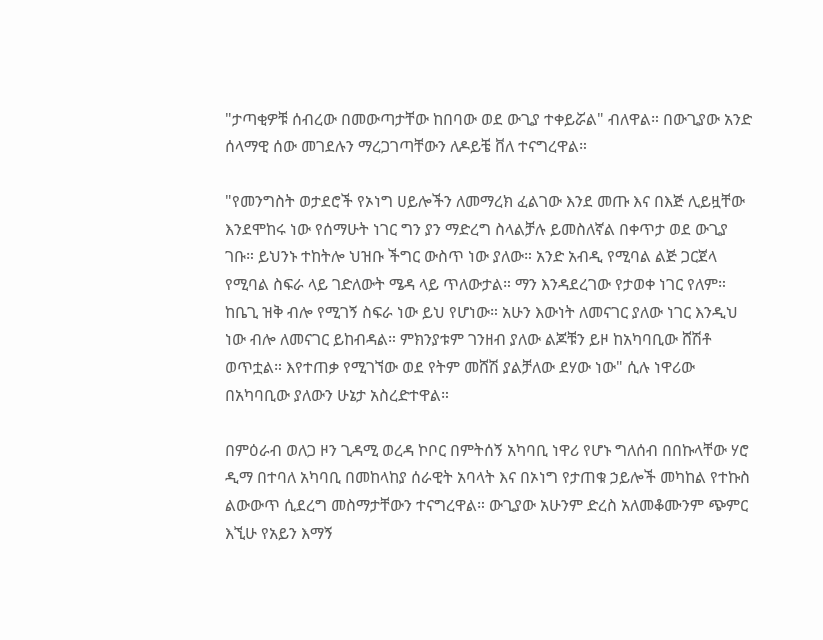"ታጣቂዎቹ ሰብረው በመውጣታቸው ከበባው ወደ ውጊያ ተቀይሯል" ብለዋል። በውጊያው አንድ ሰላማዊ ሰው መገደሉን ማረጋገጣቸውን ለዶይቼ ቨለ ተናግረዋል።

"የመንግስት ወታደሮች የኦነግ ሀይሎችን ለመማረክ ፈልገው እንደ መጡ እና በእጅ ሊይዟቸው እንደሞከሩ ነው የሰማሁት ነገር ግን ያን ማድረግ ስላልቻሉ ይመስለኛል በቀጥታ ወደ ውጊያ ገቡ። ይህንኑ ተከትሎ ህዝቡ ችግር ውስጥ ነው ያለው። አንድ አብዲ የሚባል ልጅ ጋርጀላ የሚባል ስፍራ ላይ ገድለውት ሜዳ ላይ ጥለውታል። ማን እንዳደረገው የታወቀ ነገር የለም። ከቤጊ ዝቅ ብሎ የሚገኝ ስፍራ ነው ይህ የሆነው። አሁን እውነት ለመናገር ያለው ነገር እንዲህ ነው ብሎ ለመናገር ይከብዳል። ምክንያቱም ገንዘብ ያለው ልጆቹን ይዞ ከአካባቢው ሸሽቶ ወጥቷል። እየተጠቃ የሚገኘው ወደ የትም መሸሽ ያልቻለው ደሃው ነው" ሲሉ ነዋሪው በአካባቢው ያለውን ሁኔታ አስረድተዋል።

በምዕራብ ወለጋ ዞን ጊዳሚ ወረዳ ኮቦር በምትሰኝ አካባቢ ነዋሪ የሆኑ ግለሰብ በበኩላቸው ሃሮ ዲማ በተባለ አካባቢ በመከላከያ ሰራዊት አባላት እና በኦነግ የታጠቁ ኃይሎች መካከል የተኩስ ልውውጥ ሲደረግ መስማታቸውን ተናግረዋል። ውጊያው አሁንም ድረስ አለመቆሙንም ጭምር እኚሁ የአይን እማኝ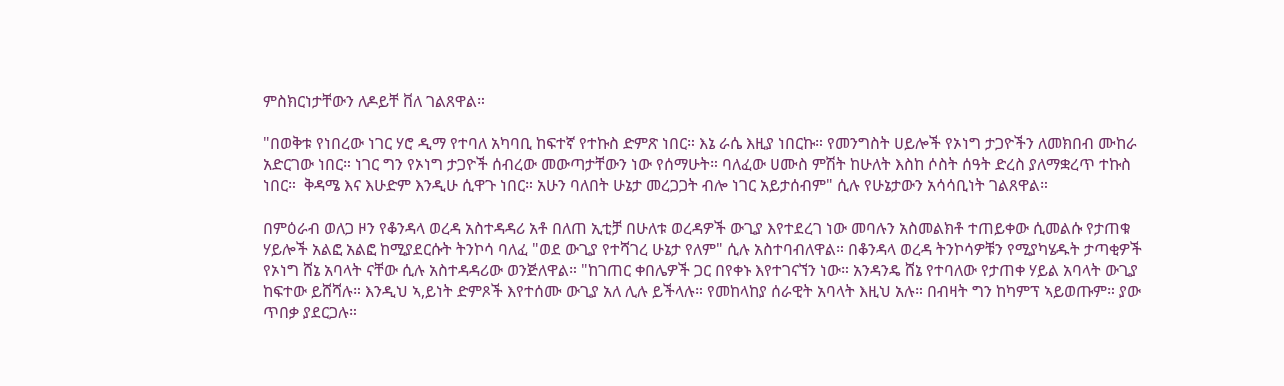ምስክርነታቸውን ለዶይቸ ቨለ ገልጸዋል።

"በወቅቱ የነበረው ነገር ሃሮ ዲማ የተባለ አካባቢ ከፍተኛ የተኩስ ድምጽ ነበር። እኔ ራሴ እዚያ ነበርኩ። የመንግስት ሀይሎች የኦነግ ታጋዮችን ለመክበብ ሙከራ አድርገው ነበር። ነገር ግን የኦነግ ታጋዮች ሰብረው መውጣታቸውን ነው የሰማሁት። ባለፈው ሀሙስ ምሽት ከሁለት እስከ ሶስት ሰዓት ድረስ ያለማቋረጥ ተኩስ ነበር።  ቅዳሜ እና እሁድም እንዲሁ ሲዋጉ ነበር። አሁን ባለበት ሁኔታ መረጋጋት ብሎ ነገር አይታሰብም" ሲሉ የሁኔታውን አሳሳቢነት ገልጸዋል።

በምዕራብ ወለጋ ዞን የቆንዳላ ወረዳ አስተዳዳሪ አቶ በለጠ ኢቲቻ በሁለቱ ወረዳዎች ውጊያ እየተደረገ ነው መባሉን አስመልክቶ ተጠይቀው ሲመልሱ የታጠቁ ሃይሎች አልፎ አልፎ ከሚያደርሱት ትንኮሳ ባለፈ "ወደ ውጊያ የተሻገረ ሁኔታ የለም" ሲሉ አስተባብለዋል። በቆንዳላ ወረዳ ትንኮሳዎቹን የሚያካሄዱት ታጣቂዎች የኦነግ ሸኔ አባላት ናቸው ሲሉ አስተዳዳሪው ወንጅለዋል። "ከገጠር ቀበሌዎች ጋር በየቀኑ እየተገናኘን ነው። አንዳንዴ ሸኔ የተባለው የታጠቀ ሃይል አባላት ውጊያ ከፍተው ይሸሻሉ። እንዲህ ኣ,ይነት ድምጾች እየተሰሙ ውጊያ አለ ሊሉ ይችላሉ። የመከላከያ ሰራዊት አባላት እዚህ አሉ። በብዛት ግን ከካምፕ ኣይወጡም። ያው ጥበቃ ያደርጋሉ።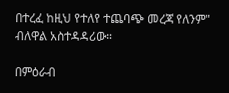በተረፈ ከዚህ የተለየ ተጨባጭ መረጃ የለንም" ብለዋል አስተዳዳሪው።

በምዕራብ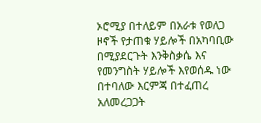ኦሮሚያ በተለይም በአራቱ የወለጋ ዞኖች የታጠቁ ሃይሎች በአካባቢው በሚያደርጉት እንቅስቃሴ እና የመንግስት ሃይሎች እየወሰዱ ነው በተባለው እርምጃ በተፈጠረ አለመረጋጋት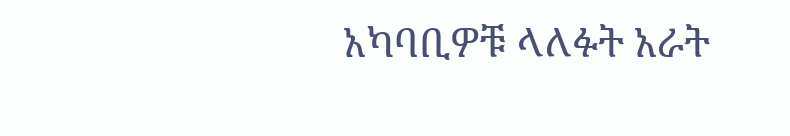አካባቢዎቹ ላለፉት አራት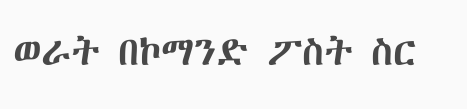ወራት በኮማንድ ፖስት ስር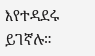እየተዳደሩ ይገኛሉ።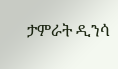ታምራት ዲንሳ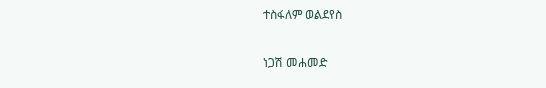ተስፋለም ወልደየስ

ነጋሽ መሐመድ